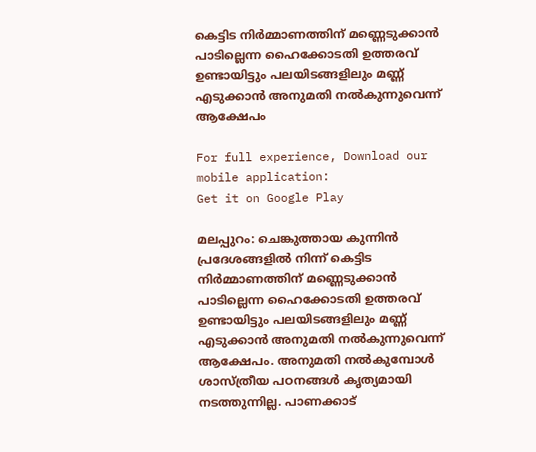കെട്ടിട നിർമ്മാണത്തിന് മണ്ണെടുക്കാൻ പാടില്ലെന്ന ഹൈക്കോടതി ഉത്തരവ് ഉണ്ടായിട്ടും പലയിടങ്ങളിലും മണ്ണ് എടുക്കാൻ അനുമതി നൽകുന്നുവെന്ന് ആക്ഷേപം

For full experience, Download our mobile application:
Get it on Google Play

മലപ്പുറം: ചെങ്കുത്തായ കുന്നിൻ പ്രദേശങ്ങളിൽ നിന്ന് കെട്ടിട നിർമ്മാണത്തിന് മണ്ണെടുക്കാൻ പാടില്ലെന്ന ഹൈക്കോടതി ഉത്തരവ് ഉണ്ടായിട്ടും പലയിടങ്ങളിലും മണ്ണ് എടുക്കാൻ അനുമതി നൽകുന്നുവെന്ന് ആക്ഷേപം. അനുമതി നൽകുമ്പോൾ ശാസ്ത്രീയ പഠനങ്ങൾ കൃത്യമായി നടത്തുന്നില്ല. പാണക്കാട്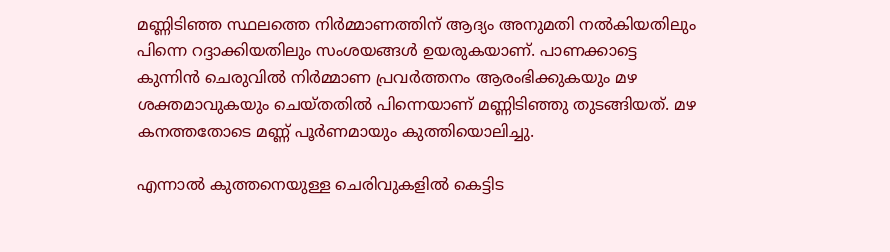മണ്ണിടിഞ്ഞ സ്ഥലത്തെ നിർമ്മാണത്തിന് ആദ്യം അനുമതി നൽകിയതിലും പിന്നെ റദ്ദാക്കിയതിലും സംശയങ്ങൾ ഉയരുകയാണ്. പാണക്കാട്ടെ കുന്നിൻ ചെരുവിൽ നിർമ്മാണ പ്രവർത്തനം ആരംഭിക്കുകയും മഴ ശക്തമാവുകയും ചെയ്തതിൽ പിന്നെയാണ് മണ്ണിടിഞ്ഞു തുടങ്ങിയത്. മഴ കനത്തതോടെ മണ്ണ് പൂർണമായും കുത്തിയൊലിച്ചു.

എന്നാൽ കുത്തനെയുള്ള ചെരിവുകളിൽ കെട്ടിട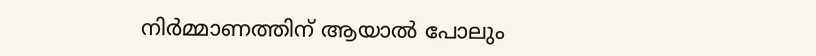നിർമ്മാണത്തിന് ആയാൽ പോലും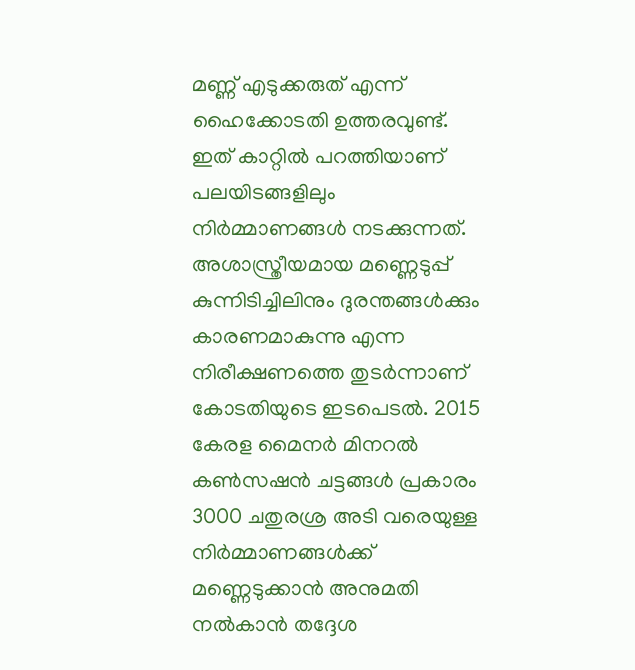മണ്ണ് എടുക്കരുത് എന്ന് ഹൈക്കോടതി ഉത്തരവുണ്ട്. ഇത് കാറ്റിൽ പറത്തിയാണ് പലയിടങ്ങളിലും നിർമ്മാണങ്ങൾ നടക്കുന്നത്. അശാസ്ത്രീയമായ മണ്ണെടുപ്പ് കുന്നിടിച്ചിലിനും ദുരന്തങ്ങൾക്കും കാരണമാകുന്നു എന്ന നിരീക്ഷണത്തെ തുടർന്നാണ് കോടതിയുടെ ഇടപെടൽ. 2015 കേരള മൈനർ മിനറൽ കൺസഷൻ ചട്ടങ്ങൾ പ്രകാരം 3000 ചതുരശ്ര അടി വരെയുള്ള നിർമ്മാണങ്ങൾക്ക് മണ്ണെടുക്കാൻ അനുമതി നൽകാൻ തദ്ദേശ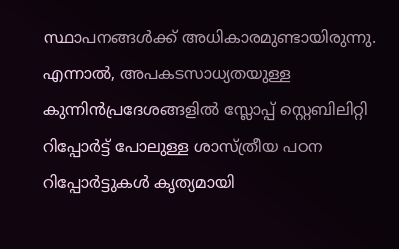സ്ഥാപനങ്ങൾക്ക് അധികാരമുണ്ടായിരുന്നു. എന്നാൽ, അപകടസാധ്യതയുള്ള കുന്നിൻപ്രദേശങ്ങളിൽ സ്ലോപ്പ് സ്റ്റെബിലിറ്റി റിപ്പോർട്ട് പോലുള്ള ശാസ്ത്രീയ പഠന റിപ്പോർട്ടുകൾ കൃത്യമായി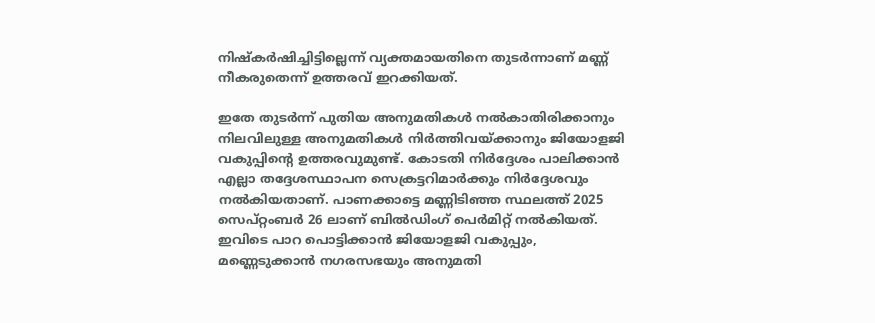നിഷ്കർഷിച്ചിട്ടില്ലെന്ന് വ്യക്തമായതിനെ തുടർന്നാണ് മണ്ണ് നീകരുതെന്ന് ഉത്തരവ് ഇറക്കിയത്.

ഇതേ തുടർന്ന് പുതിയ അനുമതികൾ നൽകാതിരിക്കാനും നിലവിലുള്ള അനുമതികൾ നിർത്തിവയ്ക്കാനും ജിയോളജി വകുപ്പിന്‍റെ ഉത്തരവുമുണ്ട്. കോടതി നിർദ്ദേശം പാലിക്കാൻ എല്ലാ തദ്ദേശസ്ഥാപന സെക്രട്ടറിമാർക്കും നിർദ്ദേശവും നൽകിയതാണ്. പാണക്കാട്ടെ മണ്ണിടിഞ്ഞ സ്ഥലത്ത് 2025 സെപ്റ്റംബർ 26 ലാണ് ബിൽഡിംഗ് പെർമിറ്റ് നൽകിയത്. ഇവിടെ പാറ പൊട്ടിക്കാൻ ജിയോളജി വകുപ്പും, മണ്ണെടുക്കാൻ നഗരസഭയും അനുമതി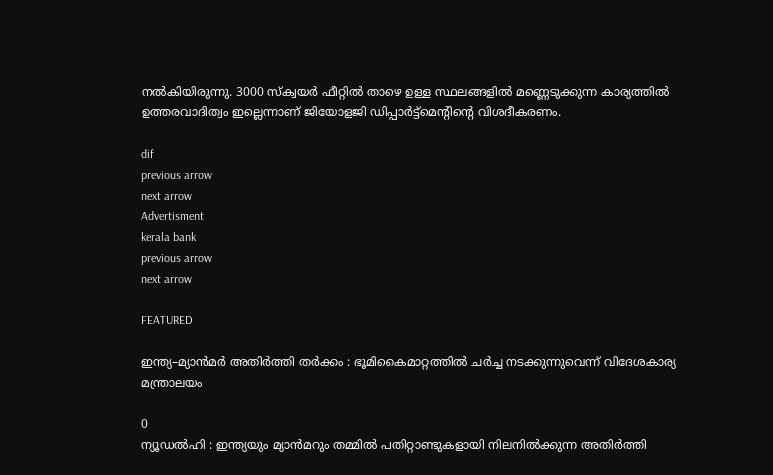നൽകിയിരുന്നു. 3000 സ്ക്വയർ ഫീറ്റിൽ താഴെ ഉള്ള സ്ഥലങ്ങളിൽ മണ്ണെടുക്കുന്ന കാര്യത്തിൽ ഉത്തരവാദിത്വം ഇല്ലെന്നാണ് ജിയോളജി ഡിപ്പാർട്ട്മെന്റിന്റെ വിശദീകരണം.

dif
previous arrow
next arrow
Advertisment
kerala bank
previous arrow
next arrow

FEATURED

ഇന്ത്യ–മ്യാൻമർ അതിർത്തി തർക്കം : ഭൂമികൈമാറ്റത്തിൽ ചർച്ച നടക്കുന്നുവെന്ന് വിദേശകാര്യ മന്ത്രാലയം

0
ന്യൂഡൽഹി : ഇന്ത്യയും മ്യാൻമറും തമ്മിൽ പതിറ്റാണ്ടുകളായി നിലനിൽക്കുന്ന അതിർത്തി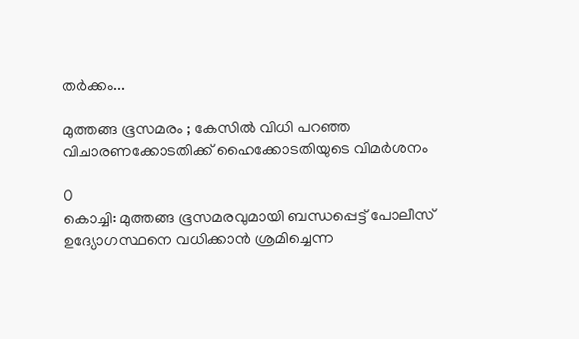തർക്കം...

മുത്തങ്ങ ഭൂസമരം ; കേസില്‍ വിധി പറഞ്ഞ വിചാരണക്കോടതിക്ക് ഹൈക്കോടതിയുടെ വിമര്‍ശനം

0
കൊച്ചി: മുത്തങ്ങ ഭൂസമരവുമായി ബന്ധപ്പെട്ട് പോലീസ് ഉദ്യോഗസ്ഥനെ വധിക്കാന്‍ ശ്രമിച്ചെന്ന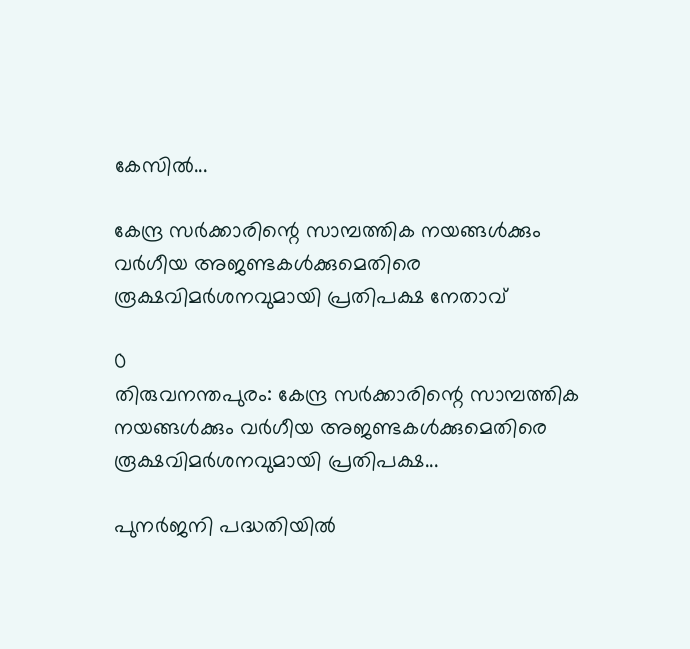കേസില്‍...

കേന്ദ്ര സർക്കാരിന്റെ സാമ്പത്തിക നയങ്ങൾക്കും വർഗീയ അജണ്ടകൾക്കുമെതിരെ രൂക്ഷവിമർശനവുമായി പ്രതിപക്ഷ നേതാവ്

0
തിരുവനന്തപുരം: കേന്ദ്ര സർക്കാരിന്റെ സാമ്പത്തിക നയങ്ങൾക്കും വർഗീയ അജണ്ടകൾക്കുമെതിരെ രൂക്ഷവിമർശനവുമായി പ്രതിപക്ഷ...

പുനർജനി പദ്ധതിയിൽ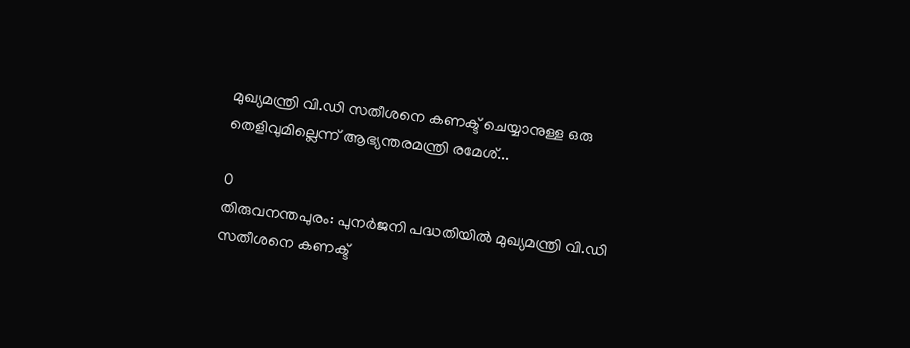മുഖ്യമന്ത്രി വി.ഡി സതീശനെ കണക്ട് ചെയ്യാനുള്ള ഒരു തെളിവുമില്ലെന്ന് ആഭ്യന്തരമന്ത്രി രമേശ്...

0
തിരുവനന്തപുരം: പുനർജനി പദ്ധതിയിൽ മുഖ്യമന്ത്രി വി.ഡി സതീശനെ കണക്ട്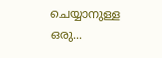ചെയ്യാനുള്ള ഒരു...